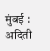मुंबई : अदिती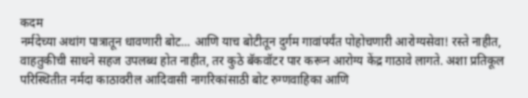कदम
नर्मदेच्या अथांग पात्रातून धावणारी बोट... आणि याच बोटीतून दुर्गम गावांपर्यंत पोहोचणारी आरोग्यसेवा! रस्ते नाहीत, वाहतुकीची साधने सहज उपलब्ध होत नाहीत, तर कुठे बॅकवॉटर पार करून आरोग्य केंद्र गाठावे लागते. अशा प्रतिकूल परिस्थितीत नर्मदा काठावरील आदिवासी नागरिकांसाठी बोट रुग्णवाहिका आणि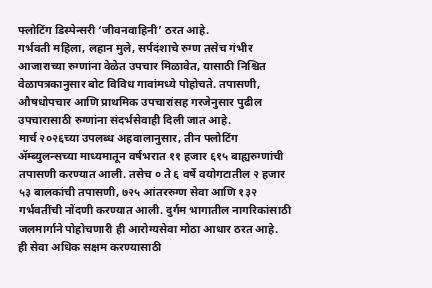फ्लोटिंग डिस्पेन्सरी ‘जीवनवाहिनी’ ठरत आहे.
गर्भवती महिला, लहान मुले, सर्पदंशाचे रुग्ण तसेच गंभीर आजाराच्या रुग्णांना वेळेत उपचार मिळावेत, यासाठी निश्चित वेळापत्रकानुसार बोट विविध गावांमध्ये पोहोचते. तपासणी, औषधोपचार आणि प्राथमिक उपचारांसह गरजेनुसार पुढील उपचारासाठी रुग्णांना संदर्भसेवाही दिली जात आहे.
मार्च २०२६च्या उपलब्ध अहवालानुसार, तीन फ्लोटिंग ॲम्ब्युलन्सच्या माध्यमातून वर्षभरात ११ हजार ६१५ बाह्यरुग्णांची तपासणी करण्यात आली. तसेच ० ते ६ वर्षे वयोगटातील २ हजार ५३ बालकांची तपासणी, ७२५ आंतररुग्ण सेवा आणि १३२ गर्भवतींची नोंदणी करण्यात आली. दुर्गम भागातील नागरिकांसाठी जलमार्गाने पोहोचणारी ही आरोग्यसेवा मोठा आधार ठरत आहे.
ही सेवा अधिक सक्षम करण्यासाठी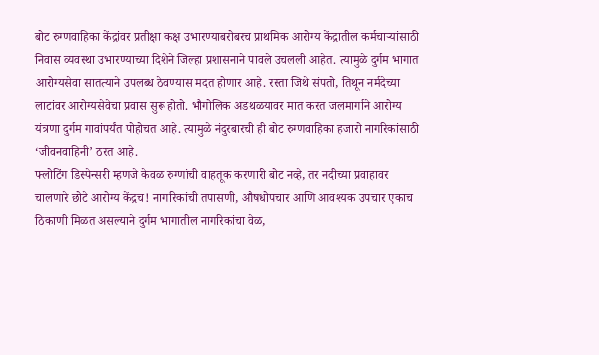बोट रुग्णवाहिका केंद्रांवर प्रतीक्षा कक्ष उभारण्याबरोबरच प्राथमिक आरोग्य केंद्रातील कर्मचाऱ्यांसाठी निवास व्यवस्था उभारण्याच्या दिशेने जिल्हा प्रशासनाने पावले उचलली आहेत. त्यामुळे दुर्गम भागात आरोग्यसेवा सातत्याने उपलब्ध ठेवण्यास मदत होणार आहे. रस्ता जिथे संपतो, तिथून नर्मदेच्या लाटांवर आरोग्यसेवेचा प्रवास सुरू होतो. भौगोलिक अडथळयावर मात करत जलमार्गाने आरोग्य यंत्रणा दुर्गम गावांपर्यंत पोहोचत आहे. त्यामुळे नंदुरबारची ही बोट रुग्णवाहिका हजारो नागरिकांसाठी ‘जीवनवाहिनी’ ठरत आहे.
फ्लोटिंग डिस्पेन्सरी म्हणजे केवळ रुग्णांची वाहतूक करणारी बोट नव्हे, तर नदीच्या प्रवाहावर चालणारे छोटे आरोग्य केंद्रच! नागरिकांची तपासणी, औषधोपचार आणि आवश्यक उपचार एकाच ठिकाणी मिळत असल्याने दुर्गम भागातील नागरिकांचा वेळ,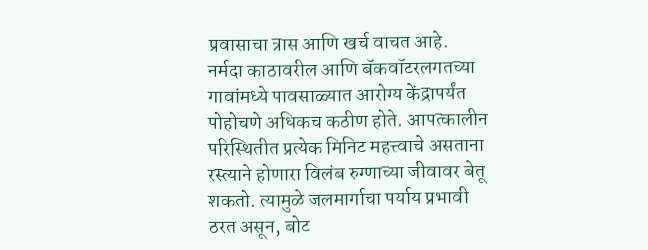प्रवासाचा त्रास आणि खर्च वाचत आहे.
नर्मदा काठावरील आणि बॅकवॉटरलगतच्या गावांमध्ये पावसाळ्यात आरोग्य केंद्रापर्यंत पोहोचणे अधिकच कठीण होते. आपत्कालीन परिस्थितीत प्रत्येक मिनिट महत्त्वाचे असताना रस्त्याने होणारा विलंब रुग्णाच्या जीवावर बेतू शकतो. त्यामुळे जलमार्गाचा पर्याय प्रभावी ठरत असून, बोट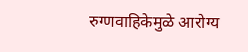रुग्णवाहिकेमुळे आरोग्य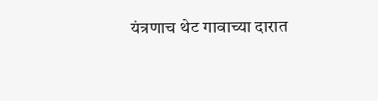यंत्रणाच थेट गावाच्या दारात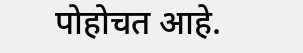पोहोचत आहे.